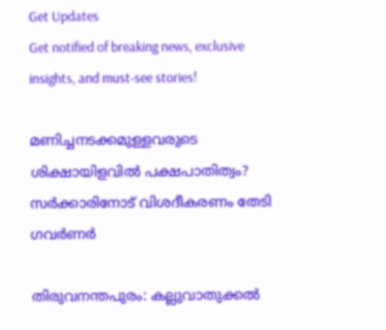Get Updates
Get notified of breaking news, exclusive insights, and must-see stories!

മണിച്ചനടക്കമുള്ളവരുടെ ശിക്ഷായിളവില്‍ പക്ഷപാതിത്വം? സര്‍ക്കാരിനോട് വിശദീകരണം തേടി ഗവര്‍ണര്‍

തിരുവനന്തപുരം: കല്ലുവാതുക്കല്‍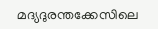മദ്യദുരന്തക്കേസിലെ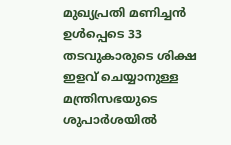മുഖ്യപ്രതി മണിച്ചന്‍ ഉള്‍പ്പെടെ 33 തടവുകാരുടെ ശിക്ഷ ഇളവ് ചെയ്യാനുള്ള മന്ത്രിസഭയുടെ ശുപാര്‍ശയില്‍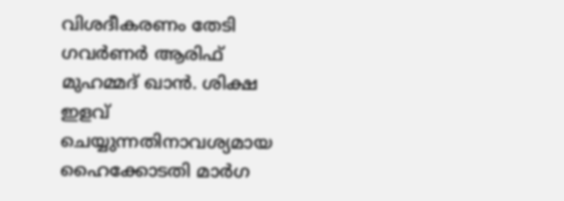വിശദീകരണം തേടി ഗവര്‍ണര്‍ ആരിഫ് മുഹമ്മദ് ഖാന്‍. ശിക്ഷ ഇളവ് ചെയ്യുന്നതിനാവശ്യമായ ഹൈക്കോടതി മാര്‍ഗ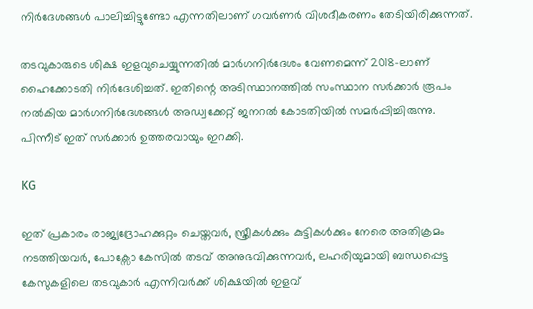നിര്‍ദേശങ്ങള്‍ പാലിച്ചിട്ടുണ്ടോ എന്നതിലാണ് ഗവര്‍ണര്‍ വിശദീകരണം തേടിയിരിക്കുന്നത്.

തടവുകാരുടെ ശിക്ഷ ഇളവുചെയ്യുന്നതില്‍ മാര്‍ഗനിര്‍ദേശം വേണമെന്ന് 2018-ലാണ് ഹൈക്കോടതി നിര്‍ദേശിച്ചത്. ഇതിന്റെ അടിസ്ഥാനത്തില്‍ സംസ്ഥാന സര്‍ക്കാര്‍ രൂപം നല്‍കിയ മാര്‍ഗനിര്‍ദേശങ്ങള്‍ അഡ്വക്കേറ്റ് ജനറല്‍ കോടതിയില്‍ സമര്‍പ്പിച്ചിരുന്നു. പിന്നീട് ഇത് സര്‍ക്കാര്‍ ഉത്തരവായും ഇറക്കി.

KG

ഇത് പ്രകാരം രാജ്യദ്രോഹക്കുറ്റം ചെയ്തവര്‍, സ്ത്രീകള്‍ക്കും കുട്ടികള്‍ക്കും നേരെ അതിക്രമം നടത്തിയവര്‍, പോക്സോ കേസില്‍ തടവ് അനുഭവിക്കുന്നവര്‍, ലഹരിയുമായി ബന്ധപ്പെട്ട കേസുകളിലെ തടവുകാര്‍ എന്നിവര്‍ക്ക് ശിക്ഷയില്‍ ഇളവ്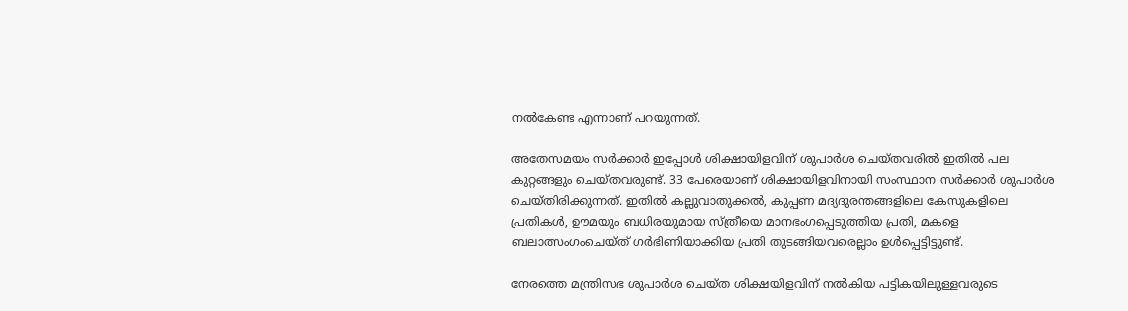നല്‍കേണ്ട എന്നാണ് പറയുന്നത്.

അതേസമയം സര്‍ക്കാര്‍ ഇപ്പോള്‍ ശിക്ഷായിളവിന് ശുപാര്‍ശ ചെയ്തവരില്‍ ഇതില്‍ പല കുറ്റങ്ങളും ചെയ്തവരുണ്ട്. 33 പേരെയാണ് ശിക്ഷായിളവിനായി സംസ്ഥാന സര്‍ക്കാര്‍ ശുപാര്‍ശ ചെയ്തിരിക്കുന്നത്. ഇതില്‍ കല്ലുവാതുക്കല്‍, കുപ്പണ മദ്യദുരന്തങ്ങളിലെ കേസുകളിലെ പ്രതികള്‍, ഊമയും ബധിരയുമായ സ്ത്രീയെ മാനഭംഗപ്പെടുത്തിയ പ്രതി, മകളെ ബലാത്സംഗംചെയ്ത് ഗര്‍ഭിണിയാക്കിയ പ്രതി തുടങ്ങിയവരെല്ലാം ഉള്‍പ്പെട്ടിട്ടുണ്ട്.

നേരത്തെ മന്ത്രിസഭ ശുപാര്‍ശ ചെയ്ത ശിക്ഷയിളവിന് നല്‍കിയ പട്ടികയിലുള്ളവരുടെ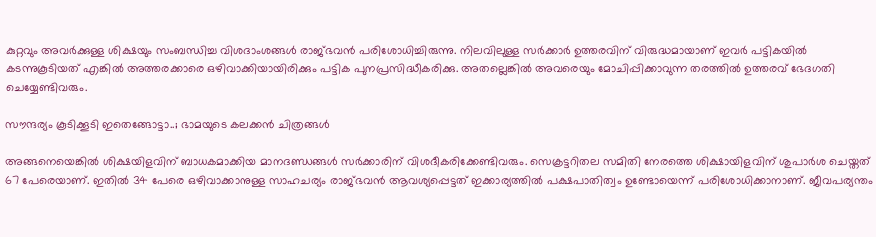കുറ്റവും അവര്‍ക്കുള്ള ശിക്ഷയും സംബന്ധിച്ച വിശദാംശങ്ങള്‍ രാജ്ഭവന്‍ പരിശോധിച്ചിരുന്നു. നിലവിലുള്ള സര്‍ക്കാര്‍ ഉത്തരവിന് വിരുദ്ധമായാണ് ഇവര്‍ പട്ടികയില്‍ കടന്നുകൂടിയത് എങ്കില്‍ അത്തരക്കാരെ ഒഴിവാക്കിയായിരിക്കും പട്ടിക പുനപ്രസിദ്ധീകരിക്കു. അതല്ലെങ്കില്‍ അവരെയും മോചിപ്പിക്കാവുന്ന തരത്തില്‍ ഉത്തരവ് ഭേദഗതി ചെയ്യേണ്ടിവരും.

സൗന്ദര്യം കൂടിക്കൂടി ഇതെങ്ങോട്ടാ..; ഭാമയുടെ കലക്കന്‍ ചിത്രങ്ങള്‍

അങ്ങനെയെങ്കില്‍ ശിക്ഷയിളവിന് ബാധകമാക്കിയ മാനദണ്ഡങ്ങള്‍ സര്‍ക്കാരിന് വിശദീകരിക്കേണ്ടിവരും. സെക്രട്ടറിതല സമിതി നേരത്തെ ശിക്ഷായിളവിന് ശുപാര്‍ശ ചെയ്തത് 67 പേരെയാണ്. ഇതില്‍ 34 പേരെ ഒഴിവാക്കാനുള്ള സാഹചര്യം രാജ്ഭവന്‍ ആവശ്യപ്പെട്ടത് ഇക്കാര്യത്തില്‍ പക്ഷപാതിത്വം ഉണ്ടോയെന്ന് പരിശോധിക്കാനാണ്. ജീവപര്യന്തം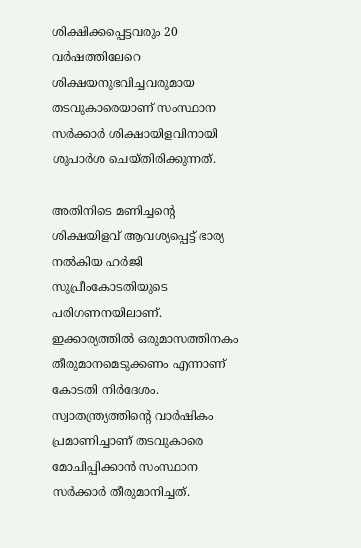ശിക്ഷിക്കപ്പെട്ടവരും 20 വര്‍ഷത്തിലേറെ ശിക്ഷയനുഭവിച്ചവരുമായ തടവുകാരെയാണ് സംസ്ഥാന സര്‍ക്കാര്‍ ശിക്ഷായിളവിനായി ശുപാര്‍ശ ചെയ്തിരിക്കുന്നത്.

അതിനിടെ മണിച്ചന്റെ ശിക്ഷയിളവ് ആവശ്യപ്പെട്ട് ഭാര്യ നല്‍കിയ ഹര്‍ജി സുപ്രീംകോടതിയുടെ പരിഗണനയിലാണ്. ഇക്കാര്യത്തില്‍ ഒരുമാസത്തിനകം തീരുമാനമെടുക്കണം എന്നാണ് കോടതി നിര്‍ദേശം. സ്വാതന്ത്ര്യത്തിന്റെ വാര്‍ഷികം പ്രമാണിച്ചാണ് തടവുകാരെ മോചിപ്പിക്കാന്‍ സംസ്ഥാന സര്‍ക്കാര്‍ തീരുമാനിച്ചത്.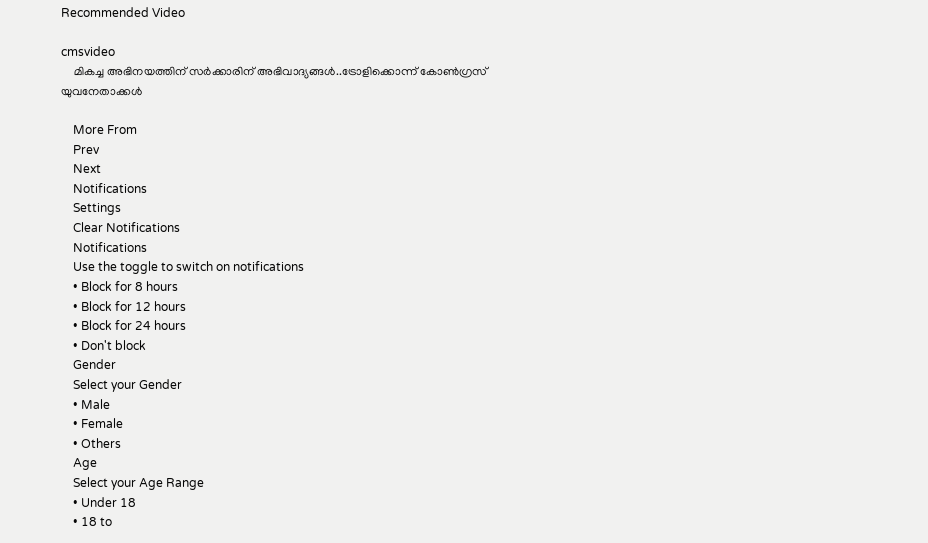Recommended Video

cmsvideo
    മികച്ച അഭിനയത്തിന് സര്‍ക്കാരിന് അഭിവാദ്യങ്ങള്‍..ട്രോളിക്കൊന്ന് കോണ്‍ഗ്രസ് യുവനേതാക്കള്‍

    More From
    Prev
    Next
    Notifications
    Settings
    Clear Notifications
    Notifications
    Use the toggle to switch on notifications
    • Block for 8 hours
    • Block for 12 hours
    • Block for 24 hours
    • Don't block
    Gender
    Select your Gender
    • Male
    • Female
    • Others
    Age
    Select your Age Range
    • Under 18
    • 18 to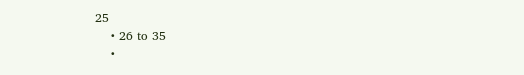25
    • 26 to 35
    •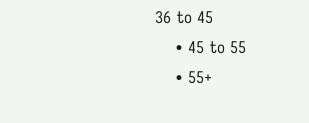36 to 45
    • 45 to 55
    • 55+